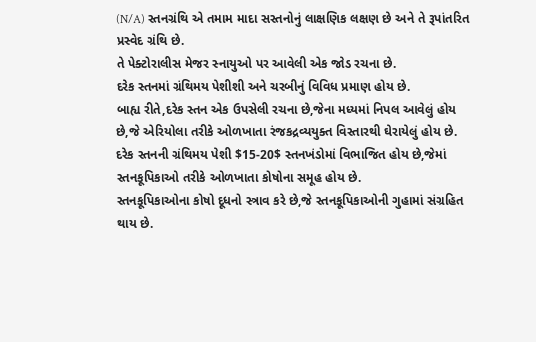(N/A) સ્તનગ્રંથિ એ તમામ માદા સસ્તનોનું લાક્ષણિક લક્ષણ છે અને તે રૂપાંતરિત પ્રસ્વેદ ગ્રંથિ છે.
તે પેક્ટોરાલીસ મેજર સ્નાયુઓ પર આવેલી એક જોડ રચના છે.
દરેક સ્તનમાં ગ્રંથિમય પેશીશી અને ચરબીનું વિવિધ પ્રમાણ હોય છે.
બાહ્ય રીતે,દરેક સ્તન એક ઉપસેલી રચના છે,જેના મધ્યમાં નિપલ આવેલું હોય છે,જે એરિયોલા તરીકે ઓળખાતા રંજકદ્રવ્યયુક્ત વિસ્તારથી ઘેરાયેલું હોય છે.
દરેક સ્તનની ગ્રંથિમય પેશી $15-20$ સ્તનખંડોમાં વિભાજિત હોય છે,જેમાં સ્તનકૂપિકાઓ તરીકે ઓળખાતા કોષોના સમૂહ હોય છે.
સ્તનકૂપિકાઓના કોષો દૂધનો સ્ત્રાવ કરે છે,જે સ્તનકૂપિકાઓની ગુહામાં સંગ્રહિત થાય છે.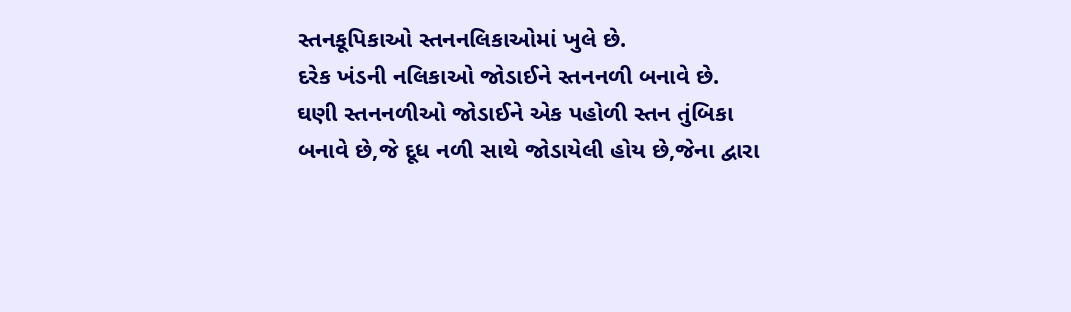સ્તનકૂપિકાઓ સ્તનનલિકાઓમાં ખુલે છે.
દરેક ખંડની નલિકાઓ જોડાઈને સ્તનનળી બનાવે છે.
ઘણી સ્તનનળીઓ જોડાઈને એક પહોળી સ્તન તુંબિકા બનાવે છે,જે દૂધ નળી સાથે જોડાયેલી હોય છે,જેના દ્વારા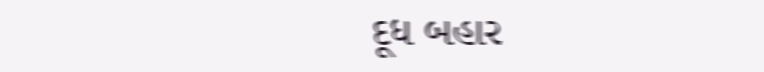દૂધ બહાર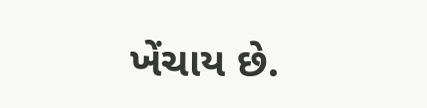ખેંચાય છે.